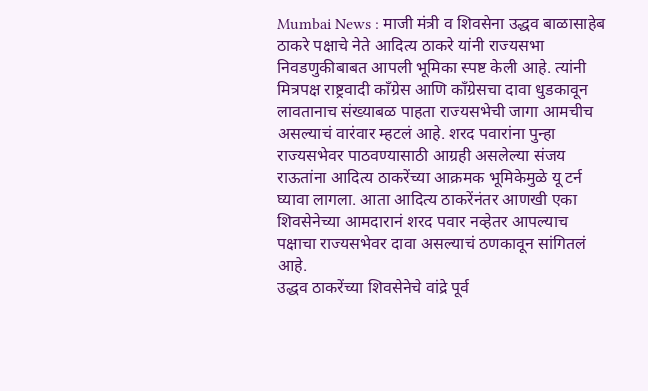Mumbai News : माजी मंत्री व शिवसेना उद्धव बाळासाहेब ठाकरे पक्षाचे नेते आदित्य ठाकरे यांनी राज्यसभा निवडणुकीबाबत आपली भूमिका स्पष्ट केली आहे. त्यांनी मित्रपक्ष राष्ट्रवादी काँग्रेस आणि काँग्रेसचा दावा धुडकावून लावतानाच संख्याबळ पाहता राज्यसभेची जागा आमचीच असल्याचं वारंवार म्हटलं आहे. शरद पवारांना पुन्हा राज्यसभेवर पाठवण्यासाठी आग्रही असलेल्या संजय राऊतांना आदित्य ठाकरेंच्या आक्रमक भूमिकेमुळे यू टर्न घ्यावा लागला. आता आदित्य ठाकरेंनंतर आणखी एका शिवसेनेच्या आमदारानं शरद पवार नव्हेतर आपल्याच पक्षाचा राज्यसभेवर दावा असल्याचं ठणकावून सांगितलं आहे.
उद्धव ठाकरेंच्या शिवसेनेचे वांद्रे पूर्व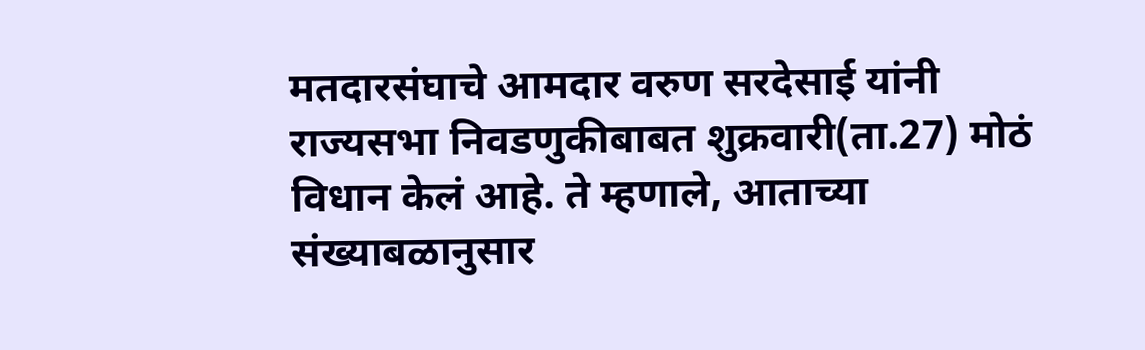मतदारसंघाचे आमदार वरुण सरदेसाई यांनी राज्यसभा निवडणुकीबाबत शुक्रवारी(ता.27) मोठं विधान केलं आहे. ते म्हणाले, आताच्या संख्याबळानुसार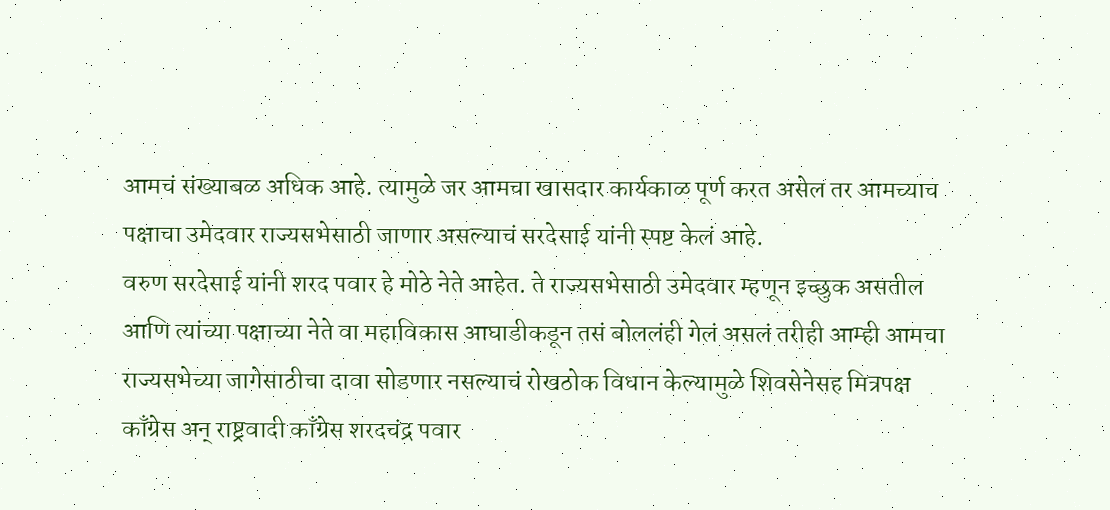आमचं संख्याबळ अधिक आहे. त्यामुळे जर आमचा खासदार कार्यकाळ पूर्ण करत असेल तर आमच्याच पक्षाचा उमेदवार राज्यसभेसाठी जाणार असल्याचं सरदेसाई यांनी स्पष्ट केलं आहे.
वरुण सरदेसाई यांनी शरद पवार हे मोठे नेते आहेत. ते राज्यसभेसाठी उमेदवार म्हणून इच्छुक असतील आणि त्यांच्या पक्षाच्या नेते वा महाविकास आघाडीकडून तसं बोललंही गेलं असलं तरीही आम्ही आमचा राज्यसभेच्या जागेसाठीचा दावा सोडणार नसल्याचं रोखठोक विधान केल्यामुळे शिवसेनेसह मित्रपक्ष काँग्रेस अन् राष्ट्रवादी काँग्रेस शरदचंद्र पवार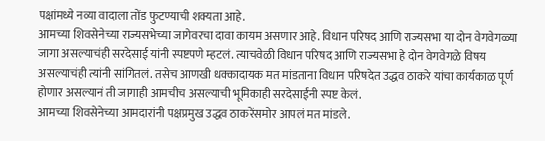पक्षांमध्ये नव्या वादाला तोंड फुटण्याची शक्यता आहे.
आमच्या शिवसेनेच्या राज्यसभेच्या जागेवरचा दावा कायम असणार आहे. विधान परिषद आणि राज्यसभा या दोन वेगवेगळ्या जागा असल्याचंही सरदेसाई यांनी स्पष्टपणे म्हटलं. त्याचवेळी विधान परिषद आणि राज्यसभा हे दोन वेगवेगळे विषय असल्याचंही त्यांनी सांगितलं. तसेच आणखी धक्कादायक मत मांडताना विधान परिषदेत उद्धव ठाकरे यांचा कार्यकाळ पूर्ण होणार असल्यानं ती जागाही आमचीच असल्याची भूमिकाही सरदेसाईंनी स्पष्ट केलं.
आमच्या शिवसेनेच्या आमदारांनी पक्षप्रमुख उद्धव ठाकरेंसमोर आपलं मत मांडले.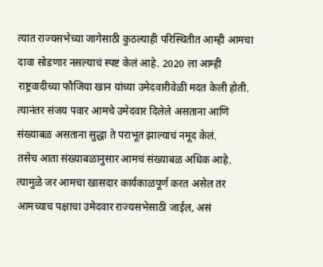त्यात राज्यसभेच्या जागेसाठी कुठल्याही परिस्थितीत आम्ही आमचा दावा सोडणार नसल्याचं स्पष्ट केलं आहे. 2020 ला आम्ही राष्ट्रवादीच्या फौजिया खान यांच्या उमेदवारीवेळी मदत केली होती. त्यानंतर संजय पवार आमचे उमेदवार दिलेले असताना आणि संख्याबळ असताना सुद्धा ते पराभूत झाल्याचं नमूद केलं.
तसेच आता संख्याबळानुसार आमचं संख्याबळ अधिक आहे. त्यामुळे जर आमचा खासदार कार्यकाळपूर्ण करत असेल तर आमच्याच पक्षाचा उमेदवार राज्यसभेसाठी जाईल, असं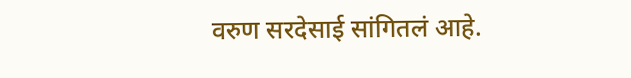वरुण सरदेसाई सांगितलं आहे.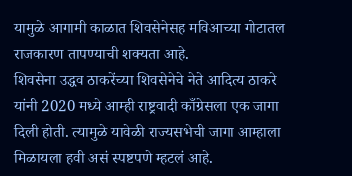यामुळे आगामी काळात शिवसेनेसह मविआच्या गोटातल राजकारण तापण्याची शक्यता आहे.
शिवसेना उद्धव ठाकरेंच्या शिवसेनेचे नेते आदित्य ठाकरे यांनी 2020 मध्ये आम्ही राष्ट्रवादी काँग्रेसला एक जागा दिली होती. त्यामुळे यावेळी राज्यसभेची जागा आम्हाला मिळायला हवी असं स्पष्टपणे म्हटलं आहे.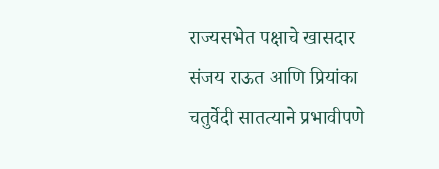राज्यसभेत पक्षाचे खासदार संजय राऊत आणि प्रियांका चतुर्वेदी सातत्याने प्रभावीपणे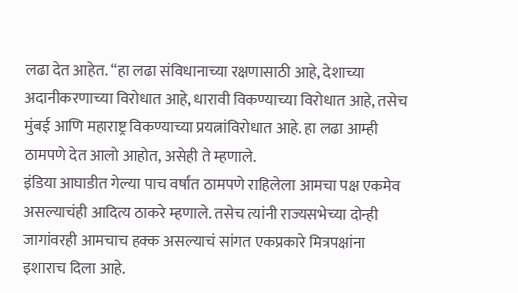लढा देत आहेत. “हा लढा संविधानाच्या रक्षणासाठी आहे, देशाच्या अदानीकरणाच्या विरोधात आहे, धारावी विकण्याच्या विरोधात आहे, तसेच मुंबई आणि महाराष्ट्र विकण्याच्या प्रयत्नांविरोधात आहे. हा लढा आम्ही ठामपणे देत आलो आहोत, असेही ते म्हणाले.
इंडिया आघाडीत गेल्या पाच वर्षांत ठामपणे राहिलेला आमचा पक्ष एकमेव असल्याचंही आदित्य ठाकरे म्हणाले. तसेच त्यांनी राज्यसभेच्या दोन्ही जागांवरही आमचाच हक्क असल्याचं सांगत एकप्रकारे मित्रपक्षांना इशाराच दिला आहे.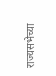राज्यसभेच्या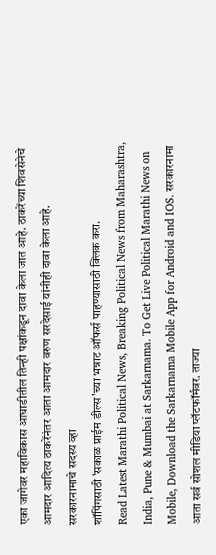एका जागेवर महाविकास आघाडीतील तिन्ही पक्षांकडून दावा केला जात आहे. ठाकरेंच्या शिवसेनेचे आमदार आदित्य ठाकरेंनंतर आता आमदार वरुण सरदेसाई यांनीही दावा केला आहे.
सरकारनामाचे सदस्य व्हा
शॉपिंगसाठी 'सकाळ प्राईम डील्स'च्या भन्नाट ऑफर्स पाहण्यासाठी क्लिक करा.
Read Latest Marathi Political News, Breaking Political News from Maharashtra, India, Pune & Mumbai at Sarkarnama. To Get Live Political Marathi News on Mobile, Download the Sarkarnama Mobile App for Android and IOS. सरकारनामा आता सर्व सोशल मीडिया प्लॅटफॉर्मवर. ताज्या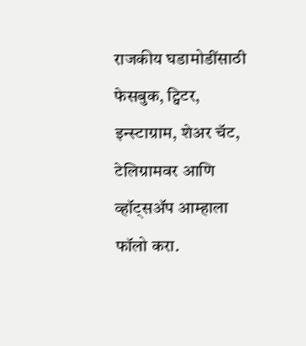राजकीय घडामोडींसाठी फेसबुक, ट्विटर, इन्स्टाग्राम, शेअर चॅट, टेलिग्रामवर आणि व्हॉट्सॲप आम्हाला फॉलो करा.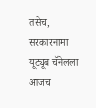तसेच, सरकारनामा यूट्यूब चॅनेलला आजच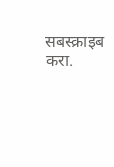सबस्क्राइब करा.